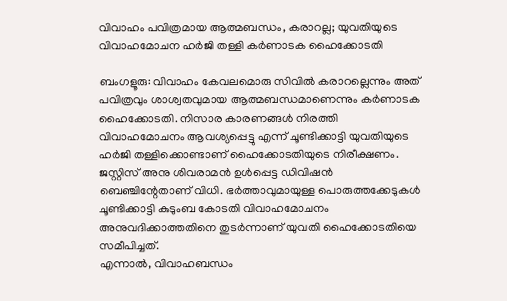വിവാഹം പവിത്രമായ ആത്മബന്ധം, കരാറല്ല; യുവതിയുടെ വിവാഹമോചന ഹർജി തള്ളി കർണാടക ഹൈക്കോടതി

ബംഗളൂരു: വിവാഹം കേവലമൊരു സിവിൽ കരാറല്ലെന്നും അത് പവിത്രവും ശാശ്വതവുമായ ആത്മബന്ധമാണെന്നും കർണാടക ഹൈക്കോടതി. നിസാര കാരണങ്ങൾ നിരത്തി വിവാഹമോചനം ആവശ്യപ്പെട്ടു എന്ന് ചൂണ്ടിക്കാട്ടി യുവതിയുടെ ഹർജി തള്ളിക്കൊണ്ടാണ് ഹൈക്കോടതിയുടെ നിരീക്ഷണം.
ജസ്റ്റിസ് അനു ശിവരാമൻ ഉൾപ്പെട്ട ഡിവിഷൻ ബെഞ്ചിന്റേതാണ് വിധി. ഭർത്താവുമായുള്ള പൊരുത്തക്കേടുകൾ ചൂണ്ടിക്കാട്ടി കുടുംബ കോടതി വിവാഹമോചനം അനുവദിക്കാത്തതിനെ തുടർന്നാണ് യുവതി ഹൈക്കോടതിയെ സമീപിച്ചത്.
എന്നാൽ, വിവാഹബന്ധം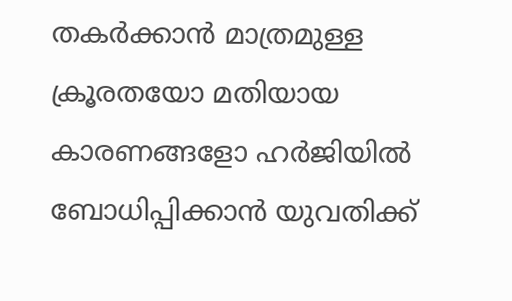തകർക്കാൻ മാത്രമുള്ള ക്രൂരതയോ മതിയായ കാരണങ്ങളോ ഹർജിയിൽ ബോധിപ്പിക്കാൻ യുവതിക്ക്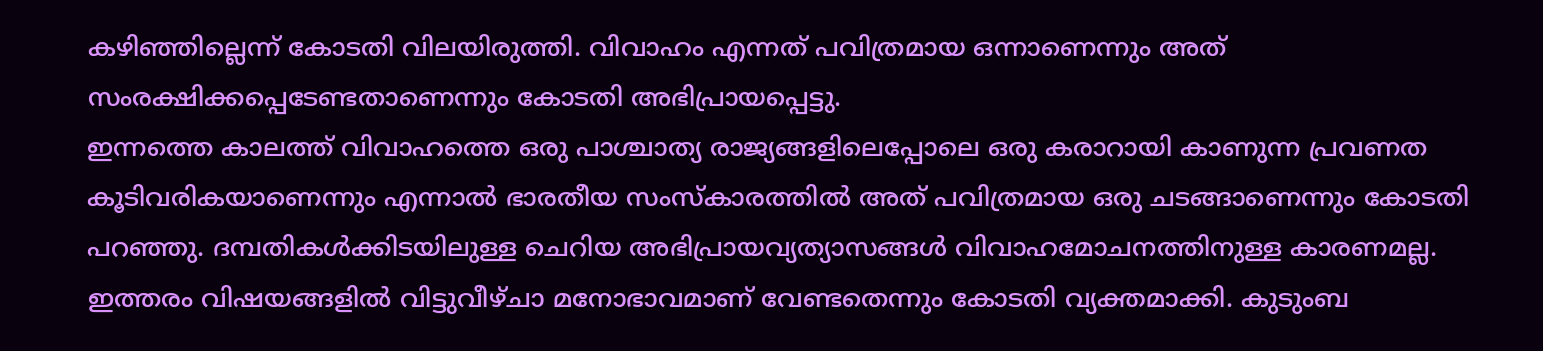കഴിഞ്ഞില്ലെന്ന് കോടതി വിലയിരുത്തി. വിവാഹം എന്നത് പവിത്രമായ ഒന്നാണെന്നും അത് സംരക്ഷിക്കപ്പെടേണ്ടതാണെന്നും കോടതി അഭിപ്രായപ്പെട്ടു.
ഇന്നത്തെ കാലത്ത് വിവാഹത്തെ ഒരു പാശ്ചാത്യ രാജ്യങ്ങളിലെപ്പോലെ ഒരു കരാറായി കാണുന്ന പ്രവണത കൂടിവരികയാണെന്നും എന്നാൽ ഭാരതീയ സംസ്കാരത്തിൽ അത് പവിത്രമായ ഒരു ചടങ്ങാണെന്നും കോടതി പറഞ്ഞു. ദമ്പതികൾക്കിടയിലുള്ള ചെറിയ അഭിപ്രായവ്യത്യാസങ്ങൾ വിവാഹമോചനത്തിനുള്ള കാരണമല്ല.
ഇത്തരം വിഷയങ്ങളിൽ വിട്ടുവീഴ്ചാ മനോഭാവമാണ് വേണ്ടതെന്നും കോടതി വ്യക്തമാക്കി. കുടുംബ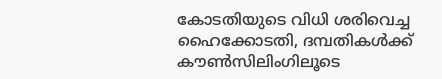കോടതിയുടെ വിധി ശരിവെച്ച ഹൈക്കോടതി, ദമ്പതികൾക്ക് കൗൺസിലിംഗിലൂടെ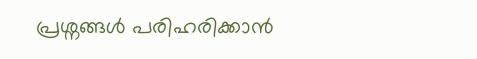പ്രശ്നങ്ങൾ പരിഹരിക്കാൻ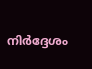നിർദ്ദേശം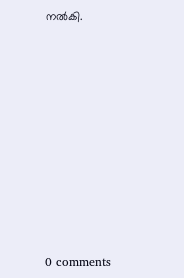നൽകി.










0 comments